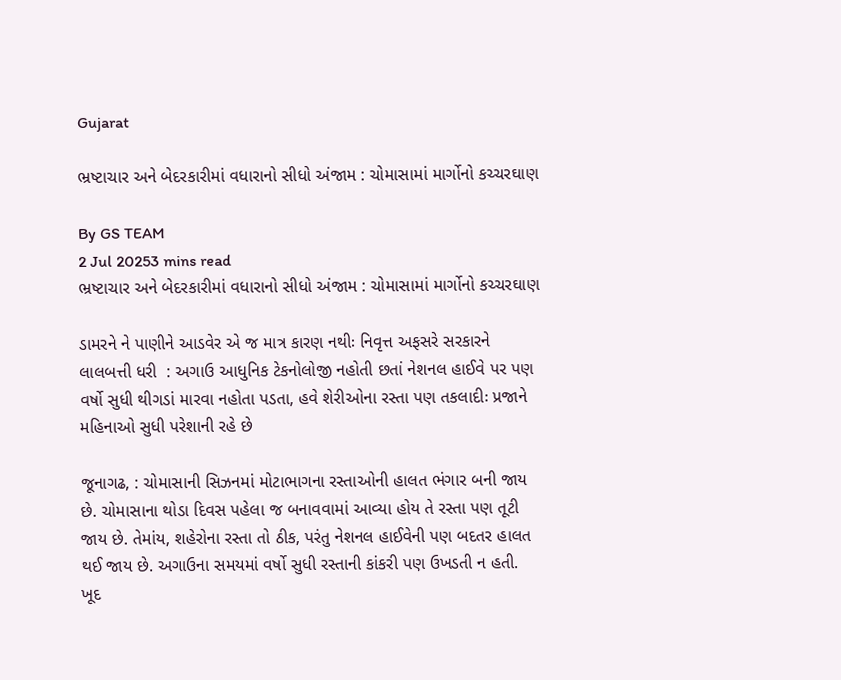Gujarat

ભ્રષ્ટાચાર અને બેદરકારીમાં વધારાનો સીધો અંજામ : ચોમાસામાં માર્ગોનો કચ્ચરઘાણ

By GS TEAM
2 Jul 20253 mins read
ભ્રષ્ટાચાર અને બેદરકારીમાં વધારાનો સીધો અંજામ : ચોમાસામાં માર્ગોનો કચ્ચરઘાણ

ડામરને ને પાણીને આડવેર એ જ માત્ર કારણ નથીઃ નિવૃત્ત અફસરે સરકારને લાલબત્તી ધરી  : અગાઉ આધુનિક ટેકનોલોજી નહોતી છતાં નેશનલ હાઈવે પર પણ વર્ષો સુધી થીગડાં મારવા નહોતા પડતા, હવે શેરીઓના રસ્તા પણ તકલાદીઃ પ્રજાને મહિનાઓ સુધી પરેશાની રહે છે

જૂનાગઢ, : ચોમાસાની સિઝનમાં મોટાભાગના રસ્તાઓની હાલત ભંગાર બની જાય છે. ચોમાસાના થોડા દિવસ પહેલા જ બનાવવામાં આવ્યા હોય તે રસ્તા પણ તૂટી જાય છે. તેમાંય, શહેરોના રસ્તા તો ઠીક, પરંતુ નેશનલ હાઈવેની પણ બદતર હાલત થઈ જાય છે. અગાઉના સમયમાં વર્ષો સુધી રસ્તાની કાંકરી પણ ઉખડતી ન હતી. ખૂદ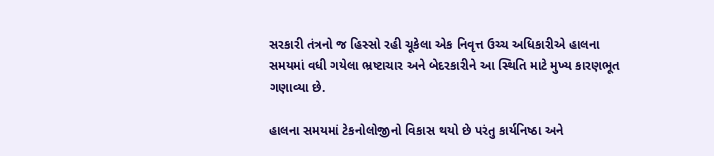સરકારી તંત્રનો જ હિસ્સો રહી ચૂકેલા એક નિવૃત્ત ઉચ્ચ અધિકારીએ હાલના સમયમાં વધી ગયેલા ભ્રષ્ટાચાર અને બેદરકારીને આ સ્થિતિ માટે મુખ્ય કારણભૂત ગણાવ્યા છે.

હાલના સમયમાં ટેકનોલોજીનો વિકાસ થયો છે પરંતુ કાર્યનિષ્ઠા અને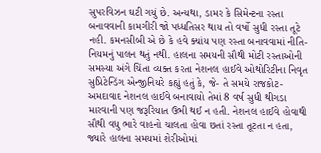સુપરવિઝન ઘટી ગયું છે. અન્યથા, ડામર કે સિમેન્ટના રસ્તા બનાવવાની કામગીરી જો પધ્ધતિસર થાય તો વર્ષો સુધી રસ્તા તૂટે નહી. કમનસીબી એ છે કે હવે ક્યાંય પણ રસ્તા બનાવવામાં નીતિ-નિયમનું પાલન થતું નથી. હાલના સમયની સૌથી મોટી રસ્તાઓની સમસ્યા અંગે ચિંતા વ્યક્ત કરતા નેશનલ હાઈવે ઓથોરિટીના નિવૃત સુપ્રિટેન્ડિંગ એન્જીનિયરે કહ્યું હતું કે, જે- તે સમયે રાજકોટ-અમદાવાદ નેશનલ હાઈવે બનાવાયો તેમાં 8 વર્ષ સુધી થીગડા મારવાની પણ જરૂરિયાત ઉભી થઈ ન હતી. નેશનલ હાઈવે હોવાથી સૌથી વધુ ભારે વાહનો ચાલતા હોવા છતાં રસ્તા તૂટતા ન હતા, જ્યારે હાલના સમયમાં શેરીઓમાં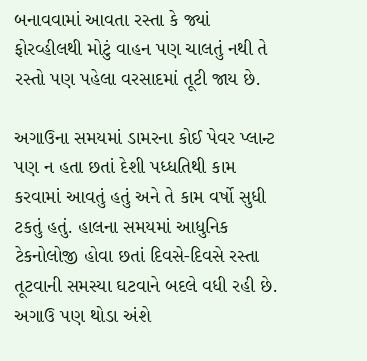બનાવવામાં આવતા રસ્તા કે જ્યાં ફોરવ્હીલથી મોટું વાહન પણ ચાલતું નથી તે રસ્તો પણ પહેલા વરસાદમાં તૂટી જાય છે.

અગાઉના સમયમાં ડામરના કોઈ પેવર પ્લાન્ટ પણ ન હતા છતાં દેશી પધ્ધતિથી કામ કરવામાં આવતું હતું અને તે કામ વર્ષો સુધી ટકતું હતું. હાલના સમયમાં આધુનિક ટેકનોલોજી હોવા છતાં દિવસે-દિવસે રસ્તા તૂટવાની સમસ્યા ઘટવાને બદલે વધી રહી છે. અગાઉ પણ થોડા અંશે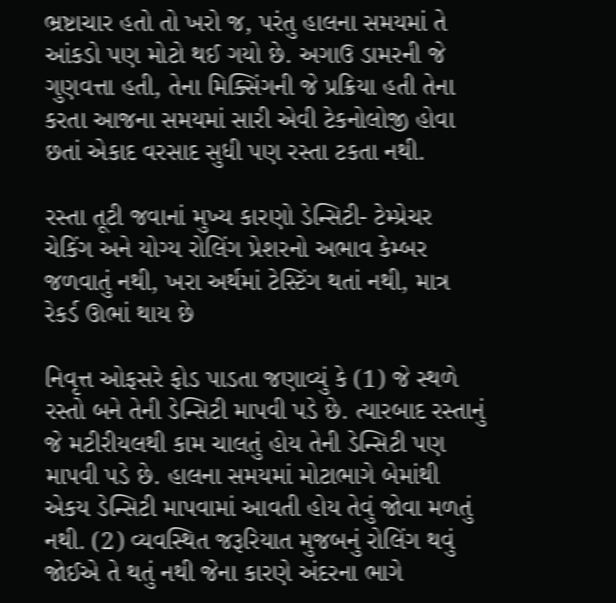ભ્રષ્ટાચાર હતો તો ખરો જ, પરંતુ હાલના સમયમાં તે આંકડો પણ મોટો થઈ ગયો છે. અગાઉ ડામરની જે ગુણવત્તા હતી, તેના મિક્સિંગની જે પ્રક્રિયા હતી તેના કરતા આજના સમયમાં સારી એવી ટેકનોલોજી હોવા છતાં એકાદ વરસાદ સુધી પણ રસ્તા ટકતા નથી.

રસ્તા તૂટી જવાનાં મુખ્ય કારણો ડેન્સિટી- ટેમ્પ્રેચર ચેકિંગ અને યોગ્ય રોલિંગ પ્રેશરનો અભાવ કેમ્બર જળવાતું નથી, ખરા અર્થમાં ટેસ્ટિંગ થતાં નથી, માત્ર રેકર્ડ ઊભાં થાય છે

નિવૃત્ત ઓફસરે ફોડ પાડતા જણાવ્યું કે (1) જે સ્થળે રસ્તો બને તેની ડેન્સિટી માપવી પડે છે. ત્યારબાદ રસ્તાનું જે મટીરીયલથી કામ ચાલતું હોય તેની ડેન્સિટી પણ માપવી પડે છે. હાલના સમયમાં મોટાભાગે બેમાંથી એકય ડેન્સિટી માપવામાં આવતી હોય તેવું જોવા મળતું નથી. (2) વ્યવસ્થિત જરૂરિયાત મુજબનું રોલિંગ થવું જોઈએ તે થતું નથી જેના કારણે અંદરના ભાગે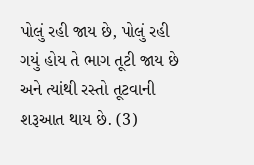પોલું રહી જાય છે, પોલું રહી ગયું હોય તે ભાગ તૂટી જાય છે અને ત્યાંથી રસ્તો તૂટવાની શરૂઆત થાય છે. (3)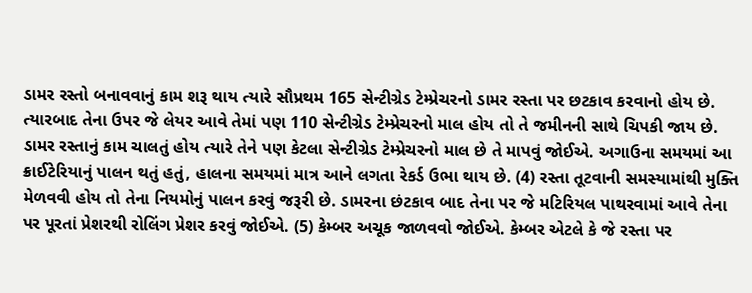ડામર રસ્તો બનાવવાનું કામ શરૂ થાય ત્યારે સૌપ્રથમ 165 સેન્ટીગ્રેડ ટેમ્પ્રેચરનો ડામર રસ્તા પર છટકાવ કરવાનો હોય છે. ત્યારબાદ તેના ઉપર જે લેયર આવે તેમાં પણ 110 સેન્ટીગ્રેડ ટેમ્પ્રેચરનો માલ હોય તો તે જમીનની સાથે ચિપકી જાય છે. ડામર રસ્તાનું કામ ચાલતું હોય ત્યારે તેને પણ કેટલા સેન્ટીગ્રેડ ટેમ્પ્રેચરનો માલ છે તે માપવું જોઈએ. અગાઉના સમયમાં આ ક્રાઈટેરિયાનું પાલન થતું હતું, હાલના સમયમાં માત્ર આને લગતા રેકર્ડ ઉભા થાય છે. (4) રસ્તા તૂટવાની સમસ્યામાંથી મુક્તિ મેળવવી હોય તો તેના નિયમોનું પાલન કરવું જરૂરી છે. ડામરના છંટકાવ બાદ તેના પર જે મટિરિયલ પાથરવામાં આવે તેના પર પૂરતાં પ્રેશરથી રોલિંગ પ્રેશર કરવું જોઈએ. (5) કેમ્બર અચૂક જાળવવો જોઈએ. કેમ્બર એટલે કે જે રસ્તા પર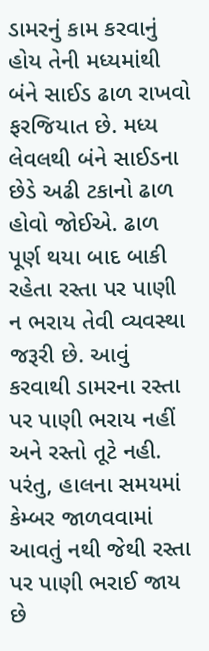ડામરનું કામ કરવાનું હોય તેની મધ્યમાંથી બંને સાઈડ ઢાળ રાખવો ફરજિયાત છે. મધ્ય લેવલથી બંને સાઈડના છેડે અઢી ટકાનો ઢાળ હોવો જોઈએ. ઢાળ પૂર્ણ થયા બાદ બાકી રહેતા રસ્તા પર પાણી ન ભરાય તેવી વ્યવસ્થા જરૂરી છે. આવું કરવાથી ડામરના રસ્તા પર પાણી ભરાય નહીં અને રસ્તો તૂટે નહી. પરંતુ, હાલના સમયમાં કેમ્બર જાળવવામાં આવતું નથી જેથી રસ્તા પર પાણી ભરાઈ જાય છે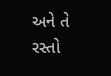અને તે રસ્તો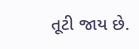તૂટી જાય છે.